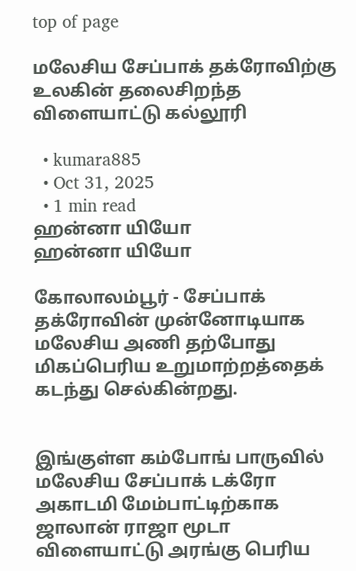top of page

மலேசிய சேப்பாக் தக்ரோவிற்கு உலகின் தலைசிறந்த விளையாட்டு கல்லூரி

  • kumara885
  • Oct 31, 2025
  • 1 min read
ஹன்னா யியோ
ஹன்னா யியோ

கோலாலம்பூர் - சேப்பாக் தக்ரோவின் முன்னோடியாக மலேசிய அணி தற்போது மிகப்பெரிய உறுமாற்றத்தைக் கடந்து செல்கின்றது.


இங்குள்ள கம்போங் பாருவில் மலேசிய சேப்பாக் டக்ரோ அகாடமி மேம்பாட்டிற்காக ஜாலான் ராஜா மூடா விளையாட்டு அரங்கு பெரிய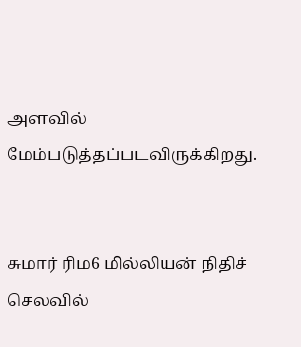அளவில் மேம்படுத்தப்படவிருக்கிறது.


சுமார் ரிம6 மில்லியன் நிதிச் செலவில்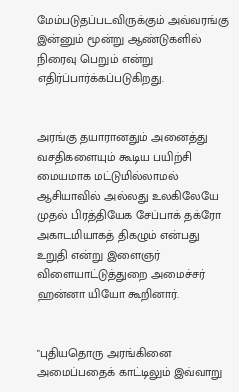மேம்படுதப்படவிருக்கும் அவ்வரங்கு இன்னும் மூன்று ஆண்டுகளில் நிரைவு பெறும் என்று எதிர்ப்பார்க்கப்படுகிறது.


அரங்கு தயாரானதும் அனைத்து வசதிகளையும் கூடிய பயிற்சி மையமாக மட்டுமில்லாமல் ஆசியாவில் அல்லது உலகிலேயே முதல் பிரத்தியேக சேப்பாக் தக்ரோ அகாடமியாகத் திகழும் என்பது உறுதி என்று இளைஞர் விளையாட்டுத்துறை அமைச்சர் ஹன்னா யியோ கூறினார்.


"புதியதொரு அரங்கினை அமைப்பதைக் காட்டிலும் இவ்வாறு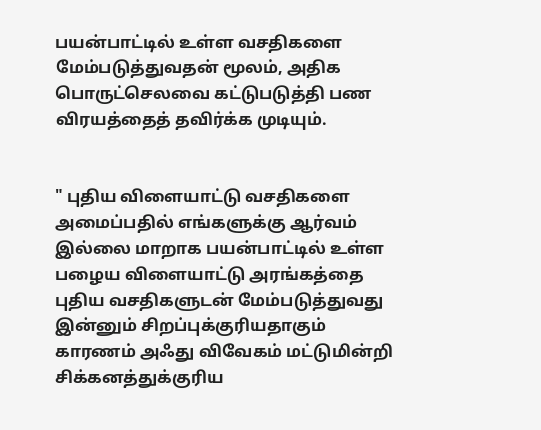பயன்பாட்டில் உள்ள வசதிகளை மேம்படுத்துவதன் மூலம், அதிக பொருட்செலவை கட்டுபடுத்தி பண விரயத்தைத் தவிர்க்க முடியும்.


" புதிய விளையாட்டு வசதிகளை அமைப்பதில் எங்களுக்கு ஆர்வம் இல்லை மாறாக பயன்பாட்டில் உள்ள பழைய விளையாட்டு அரங்கத்தை புதிய வசதிகளுடன் மேம்படுத்துவது இன்னும் சிறப்புக்குரியதாகும் காரணம் அஃது விவேகம் மட்டுமின்றி சிக்கனத்துக்குரிய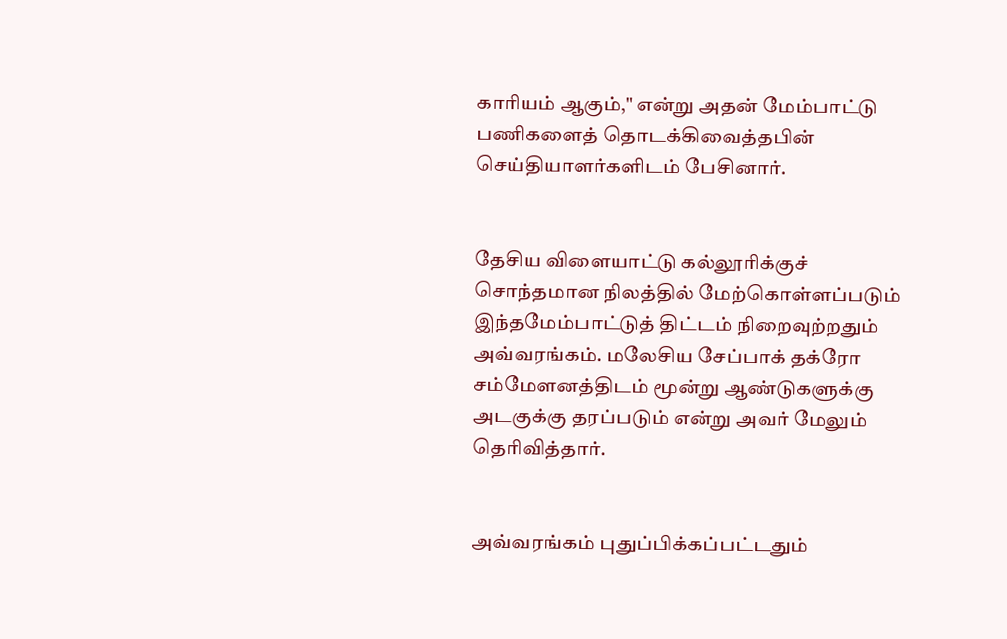காரியம் ஆகும்," என்று அதன் மேம்பாட்டு பணிகளைத் தொடக்கிவைத்தபின் செய்தியாளர்களிடம் பேசினார்.


தேசிய விளையாட்டு கல்லூரிக்குச் சொந்தமான நிலத்தில் மேற்கொள்ளப்படும் இந்தமேம்பாட்டுத் திட்டம் நிறைவுற்றதும் அவ்வரங்கம். மலேசிய சேப்பாக் தக்ரோ சம்மேளனத்திடம் மூன்று ஆண்டுகளுக்கு அடகுக்கு தரப்படும் என்று அவர் மேலும் தெரிவித்தார்.


அவ்வரங்கம் புதுப்பிக்கப்பட்டதும்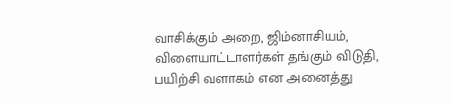வாசிக்கும் அறை, ஜிம்னாசியம், விளையாட்டாளர்கள் தங்கும் விடுதி, பயிற்சி வளாகம் என அனைத்து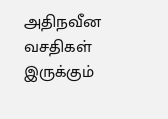அதிநவீன வசதிகள் இருக்கும்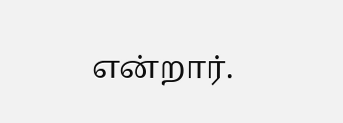என்றார்.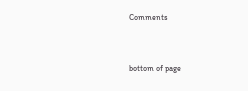Comments


bottom of page